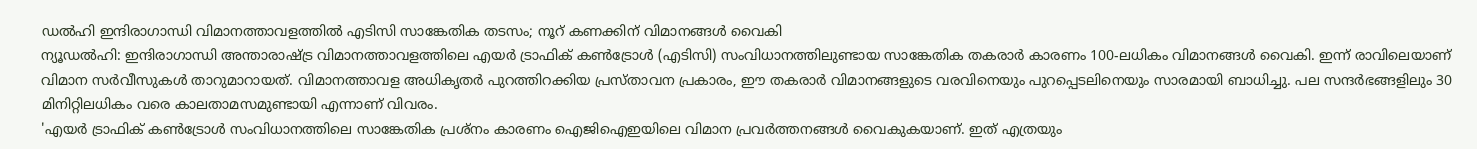ഡൽഹി ഇന്ദിരാഗാന്ധി വിമാനത്താവളത്തിൽ എടിസി സാങ്കേതിക തടസം; നൂറ് കണക്കിന് വിമാനങ്ങൾ വൈകി
ന്യൂഡൽഹി: ഇന്ദിരാഗാന്ധി അന്താരാഷ്ട്ര വിമാനത്താവളത്തിലെ എയർ ട്രാഫിക് കൺട്രോൾ (എടിസി) സംവിധാനത്തിലുണ്ടായ സാങ്കേതിക തകരാർ കാരണം 100-ലധികം വിമാനങ്ങൾ വൈകി. ഇന്ന് രാവിലെയാണ് വിമാന സർവീസുകൾ താറുമാറായത്. വിമാനത്താവള അധികൃതർ പുറത്തിറക്കിയ പ്രസ്താവന പ്രകാരം, ഈ തകരാർ വിമാനങ്ങളുടെ വരവിനെയും പുറപ്പെടലിനെയും സാരമായി ബാധിച്ചു. പല സന്ദർഭങ്ങളിലും 30 മിനിറ്റിലധികം വരെ കാലതാമസമുണ്ടായി എന്നാണ് വിവരം.
'എയർ ട്രാഫിക് കൺട്രോൾ സംവിധാനത്തിലെ സാങ്കേതിക പ്രശ്നം കാരണം ഐജിഐഇയിലെ വിമാന പ്രവർത്തനങ്ങൾ വൈകുകയാണ്. ഇത് എത്രയും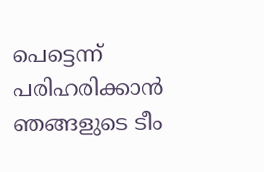പെട്ടെന്ന് പരിഹരിക്കാൻ ഞങ്ങളുടെ ടീം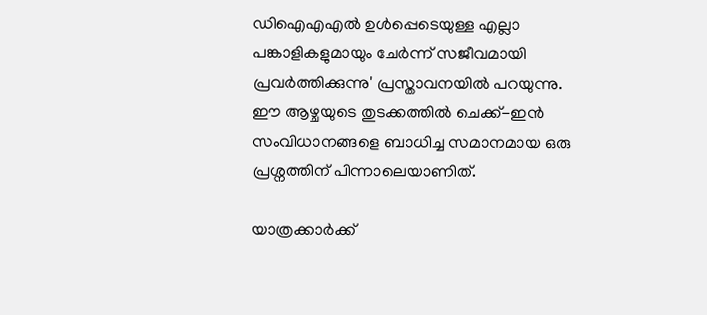ഡിഐഎഎൽ ഉൾപ്പെടെയുള്ള എല്ലാ പങ്കാളികളുമായും ചേർന്ന് സജീവമായി പ്രവർത്തിക്കുന്നു' പ്രസ്താവനയിൽ പറയുന്നു. ഈ ആഴ്ചയുടെ തുടക്കത്തിൽ ചെക്ക്-ഇൻ സംവിധാനങ്ങളെ ബാധിച്ച സമാനമായ ഒരു പ്രശ്നത്തിന് പിന്നാലെയാണിത്.

യാത്രക്കാർക്ക്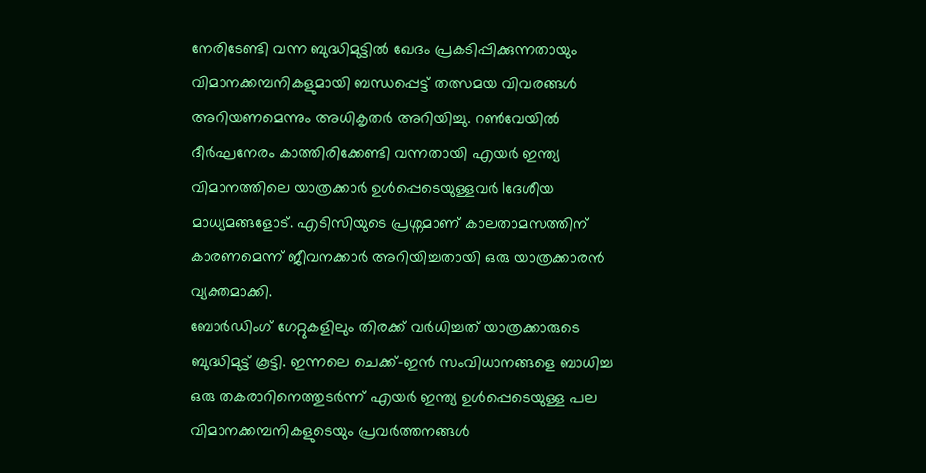നേരിടേണ്ടി വന്ന ബുദ്ധിമുട്ടിൽ ഖേദം പ്രകടിപ്പിക്കുന്നതായും വിമാനക്കമ്പനികളുമായി ബന്ധപ്പെട്ട് തത്സമയ വിവരങ്ങൾ അറിയണമെന്നും അധികൃതർ അറിയിച്ചു. റൺവേയിൽ ദീർഘനേരം കാത്തിരിക്കേണ്ടി വന്നതായി എയർ ഇന്ത്യ വിമാനത്തിലെ യാത്രക്കാർ ഉൾപ്പെടെയുള്ളവർ Iദേശീയ മാധ്യമങ്ങളോട്. എടിസിയുടെ പ്രശ്നമാണ് കാലതാമസത്തിന് കാരണമെന്ന് ജീവനക്കാർ അറിയിച്ചതായി ഒരു യാത്രക്കാരൻ വ്യക്തമാക്കി.
ബോർഡിംഗ് ഗേറ്റുകളിലും തിരക്ക് വർധിച്ചത് യാത്രക്കാരുടെ ബുദ്ധിമുട്ട് കൂട്ടി. ഇന്നലെ ചെക്ക്-ഇൻ സംവിധാനങ്ങളെ ബാധിച്ച ഒരു തകരാറിനെത്തുടർന്ന് എയർ ഇന്ത്യ ഉൾപ്പെടെയുള്ള പല വിമാനക്കമ്പനികളുടെയും പ്രവർത്തനങ്ങൾ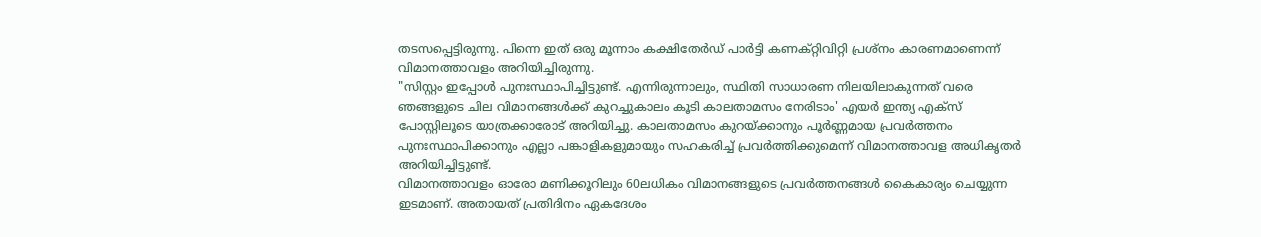തടസപ്പെട്ടിരുന്നു. പിന്നെ ഇത് ഒരു മൂന്നാം കക്ഷിതേർഡ് പാർട്ടി കണക്റ്റിവിറ്റി പ്രശ്നം കാരണമാണെന്ന് വിമാനത്താവളം അറിയിച്ചിരുന്നു.
"സിസ്റ്റം ഇപ്പോൾ പുനഃസ്ഥാപിച്ചിട്ടുണ്ട്. എന്നിരുന്നാലും, സ്ഥിതി സാധാരണ നിലയിലാകുന്നത് വരെ ഞങ്ങളുടെ ചില വിമാനങ്ങൾക്ക് കുറച്ചുകാലം കൂടി കാലതാമസം നേരിടാം' എയർ ഇന്ത്യ എക്സ് പോസ്റ്റിലൂടെ യാത്രക്കാരോട് അറിയിച്ചു. കാലതാമസം കുറയ്ക്കാനും പൂർണ്ണമായ പ്രവർത്തനം പുനഃസ്ഥാപിക്കാനും എല്ലാ പങ്കാളികളുമായും സഹകരിച്ച് പ്രവർത്തിക്കുമെന്ന് വിമാനത്താവള അധികൃതർ അറിയിച്ചിട്ടുണ്ട്.
വിമാനത്താവളം ഓരോ മണിക്കൂറിലും 60ലധികം വിമാനങ്ങളുടെ പ്രവർത്തനങ്ങൾ കൈകാര്യം ചെയ്യുന്ന ഇടമാണ്. അതായത് പ്രതിദിനം ഏകദേശം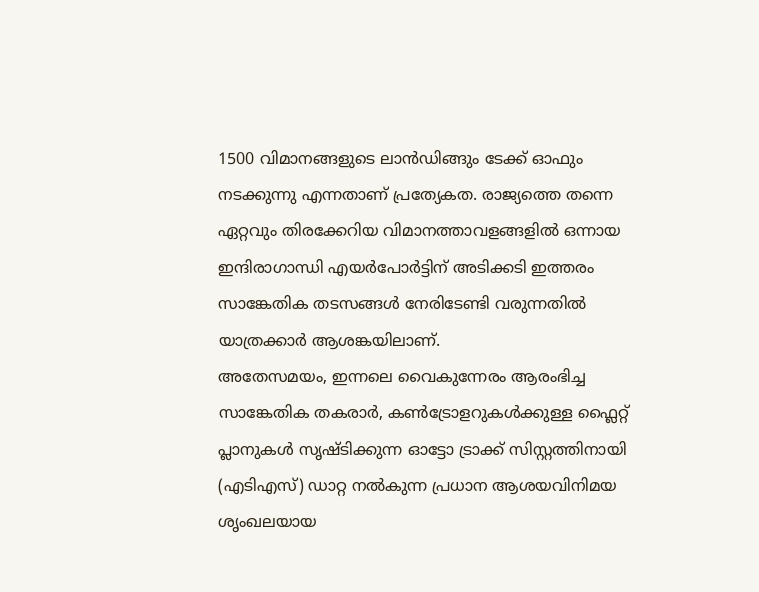1500 വിമാനങ്ങളുടെ ലാൻഡിങ്ങും ടേക്ക് ഓഫും നടക്കുന്നു എന്നതാണ് പ്രത്യേകത. രാജ്യത്തെ തന്നെ ഏറ്റവും തിരക്കേറിയ വിമാനത്താവളങ്ങളിൽ ഒന്നായ ഇന്ദിരാഗാന്ധി എയർപോർട്ടിന് അടിക്കടി ഇത്തരം സാങ്കേതിക തടസങ്ങൾ നേരിടേണ്ടി വരുന്നതിൽ യാത്രക്കാർ ആശങ്കയിലാണ്.
അതേസമയം, ഇന്നലെ വൈകുന്നേരം ആരംഭിച്ച സാങ്കേതിക തകരാർ, കൺട്രോളറുകൾക്കുള്ള ഫ്ലൈറ്റ് പ്ലാനുകൾ സൃഷ്ടിക്കുന്ന ഓട്ടോ ട്രാക്ക് സിസ്റ്റത്തിനായി (എടിഎസ്) ഡാറ്റ നൽകുന്ന പ്രധാന ആശയവിനിമയ ശൃംഖലയായ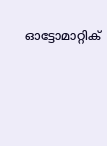ഓട്ടോമാറ്റിക്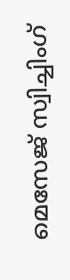മെസേജ് സ്വിച്ചിംഗ്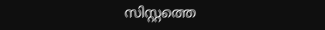സിസ്റ്റത്തെ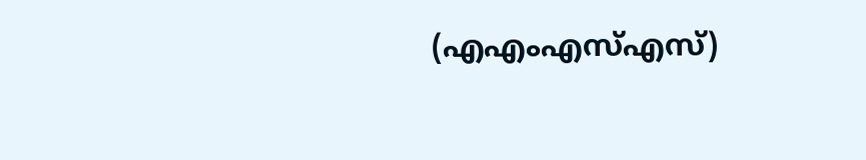(എഎംഎസ്എസ്)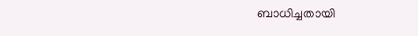ബാധിച്ചതായി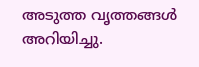അടുത്ത വൃത്തങ്ങൾ അറിയിച്ചു.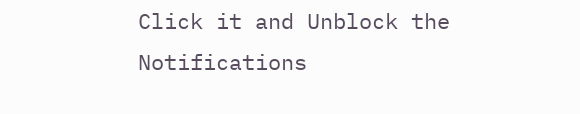Click it and Unblock the Notifications